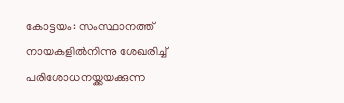കോട്ടയം: സംസ്ഥാനത്ത് നായകളില്‍നിന്നു ശേഖരിച്ച് പരിശോധനയ്ക്കയക്കുന്ന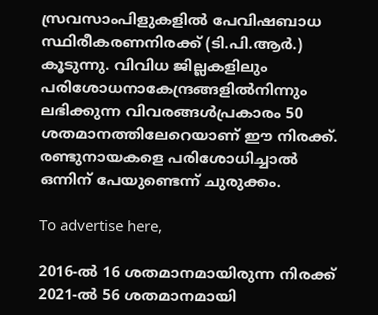സ്രവസാംപിളുകളില്‍ പേവിഷബാധ സ്ഥിരീകരണനിരക്ക് (ടി.പി.ആര്‍.) കൂടുന്നു. വിവിധ ജില്ലകളിലും പരിശോധനാകേന്ദ്രങ്ങളില്‍നിന്നും ലഭിക്കുന്ന വിവരങ്ങള്‍പ്രകാരം 50 ശതമാനത്തിലേറെയാണ് ഈ നിരക്ക്. രണ്ടുനായകളെ പരിശോധിച്ചാല്‍ ഒന്നിന് പേയുണ്ടെന്ന് ചുരുക്കം.

To advertise here,

2016-ല്‍ 16 ശതമാനമായിരുന്ന നിരക്ക് 2021-ല്‍ 56 ശതമാനമായി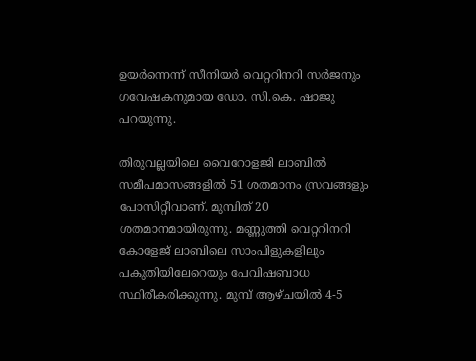ഉയര്‍ന്നെന്ന് സീനിയര്‍ വെറ്ററിനറി സര്‍ജനും ഗവേഷകനുമായ ഡോ. സി.കെ. ഷാജു പറയുന്നു.

തിരുവല്ലയിലെ വൈറോളജി ലാബില്‍ സമീപമാസങ്ങളില്‍ 51 ശതമാനം സ്രവങ്ങളും പോസിറ്റീവാണ്. മുമ്പിത് 20 ശതമാനമായിരുന്നു. മണ്ണുത്തി വെറ്ററിനറി കോളേജ് ലാബിലെ സാംപിളുകളിലും പകുതിയിലേറെയും പേവിഷബാധ സ്ഥിരീകരിക്കുന്നു. മുമ്പ് ആഴ്ചയില്‍ 4-5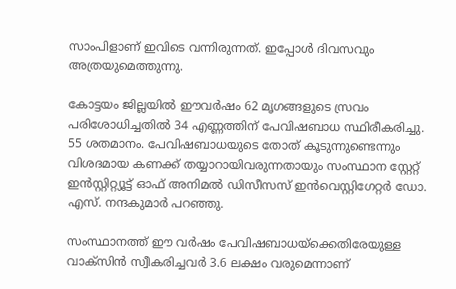സാംപിളാണ് ഇവിടെ വന്നിരുന്നത്. ഇപ്പോള്‍ ദിവസവും അത്രയുമെത്തുന്നു.

കോട്ടയം ജില്ലയില്‍ ഈവര്‍ഷം 62 മൃഗങ്ങളുടെ സ്രവം പരിശോധിച്ചതില്‍ 34 എണ്ണത്തിന് പേവിഷബാധ സ്ഥിരീകരിച്ചു. 55 ശതമാനം. പേവിഷബാധയുടെ തോത് കൂടുന്നുണ്ടെന്നും വിശദമായ കണക്ക് തയ്യാറായിവരുന്നതായും സംസ്ഥാന സ്റ്റേറ്റ് ഇന്‍സ്റ്റിറ്റ്യൂട്ട് ഓഫ് അനിമല്‍ ഡിസീസസ് ഇന്‍വെസ്റ്റിഗേറ്റര്‍ ഡോ. എസ്. നന്ദകുമാര്‍ പറഞ്ഞു.

സംസ്ഥാനത്ത് ഈ വര്‍ഷം പേവിഷബാധയ്‌ക്കെതിരേയുള്ള വാക്‌സിന്‍ സ്വീകരിച്ചവര്‍ 3.6 ലക്ഷം വരുമെന്നാണ്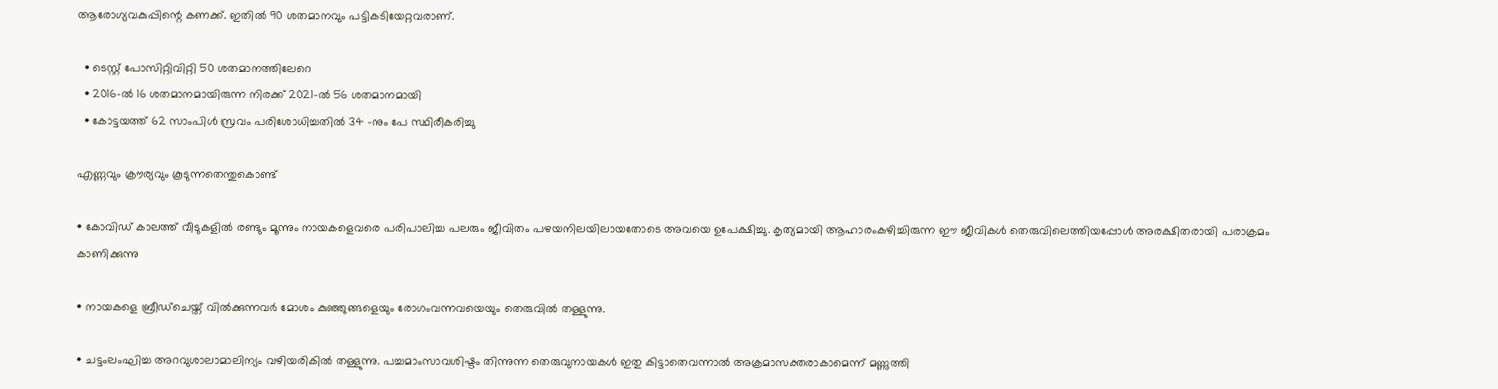ആരോഗ്യവകുപ്പിന്റെ കണക്ക്. ഇതില്‍ 90 ശതമാനവും പട്ടികടിയേറ്റവരാണ്.

  • ടെസ്റ്റ് പോസിറ്റിവിറ്റി 50 ശതമാനത്തിലേറെ
  • 2016-ല്‍ 16 ശതമാനമായിരുന്ന നിരക്ക് 2021-ല്‍ 56 ശതമാനമായി
  • കോട്ടയത്ത് 62 സാംപിള്‍ സ്രവം പരിശോധിച്ചതില്‍ 34 -നും പേ സ്ഥിരീകരിച്ചു

എണ്ണവും ക്രൗര്യവും കൂടുന്നതെന്തുകൊണ്ട്

• കോവിഡ് കാലത്ത് വീടുകളില്‍ രണ്ടും മൂന്നും നായകളെവരെ പരിപാലിച്ച പലരും ജീവിതം പഴയനിലയിലായതോടെ അവയെ ഉപേക്ഷിച്ചു. കൃത്യമായി ആഹാരംകഴിച്ചിരുന്ന ഈ ജീവികള്‍ തെരുവിലെത്തിയപ്പോള്‍ അരക്ഷിതരായി പരാക്രമം കാണിക്കുന്നു

• നായകളെ ബ്രീഡ്‌ചെയ്ത് വില്‍ക്കുന്നവര്‍ മോശം കുഞ്ഞുങ്ങളെയും രോഗംവന്നവയെയും തെരുവില്‍ തള്ളുന്നു.

• ചട്ടംലംഘിച്ച അറവുശാലാമാലിന്യം വഴിയരികില്‍ തള്ളുന്നു. പച്ചമാംസാവശിഷ്ടം തിന്നുന്ന തെരുവുനായകള്‍ ഇതു കിട്ടാതെവന്നാല്‍ അക്രമാസക്തരാകാമെന്ന് മണ്ണുത്തി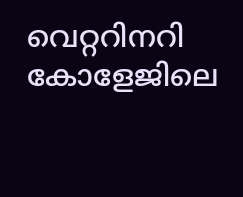വെറ്ററിനറി കോളേജിലെ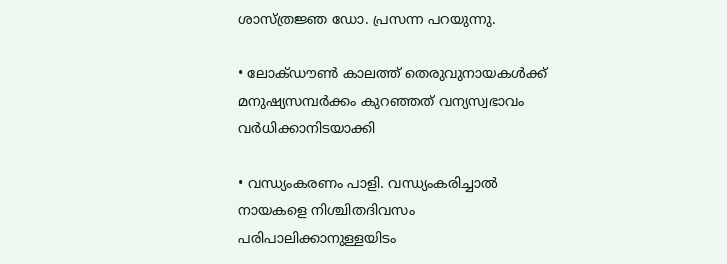ശാസ്ത്രജ്ഞ ഡോ. പ്രസന്ന പറയുന്നു.

• ലോക്ഡൗണ്‍ കാലത്ത് തെരുവുനായകള്‍ക്ക് മനുഷ്യസമ്പര്‍ക്കം കുറഞ്ഞത് വന്യസ്വഭാവം വര്‍ധിക്കാനിടയാക്കി

• വന്ധ്യംകരണം പാളി. വന്ധ്യംകരിച്ചാല്‍ നായകളെ നിശ്ചിതദിവസം പരിപാലിക്കാനുള്ളയിടം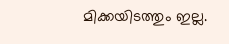മിക്കയിടത്തും ഇല്ല.